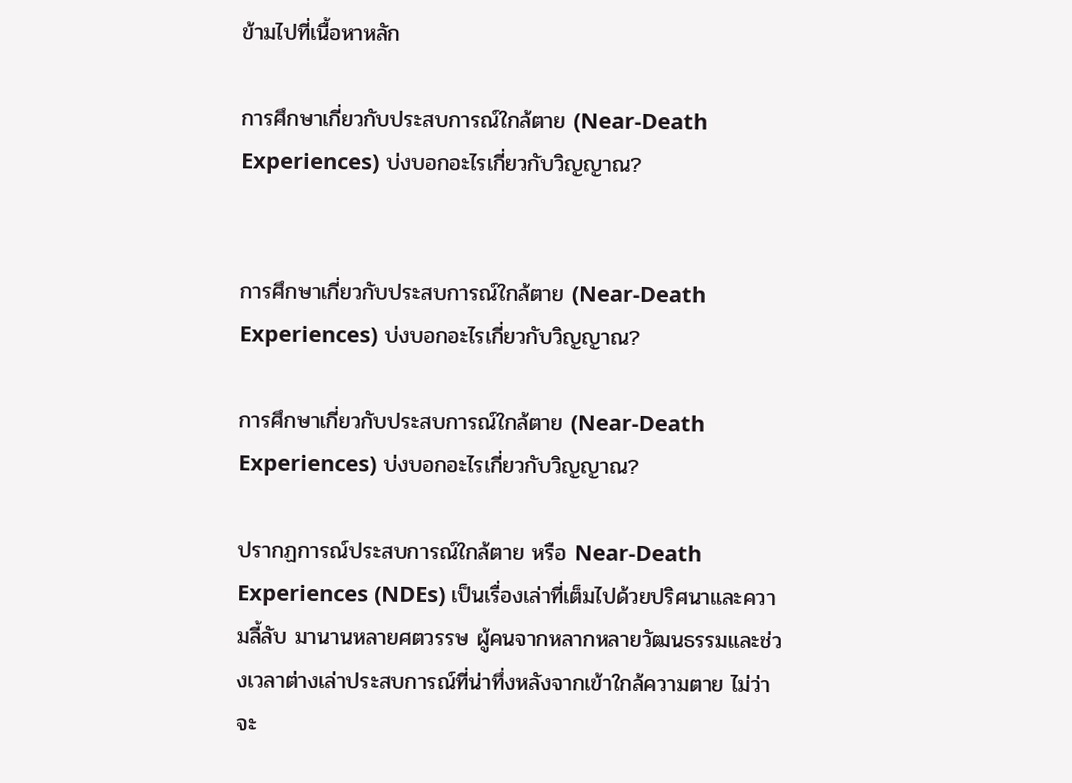ข้ามไปที่เนื้อหาหลัก

การศึกษาเกี่ยวกับประสบการณ์ใกล้ตาย (Near-Death Experiences) บ่งบอกอะไรเกี่ยวกับวิญญาณ?


การศึกษาเกี่ยวกับประสบการณ์ใกล้ตาย (Near-Death Experiences) บ่งบอกอะไรเกี่ยวกับวิญญาณ?

การศึกษาเกี่ยวกับประสบการณ์ใกล้ตาย (Near-Death Experiences) บ่งบอกอะไรเกี่ยวกับวิญญาณ?

ปรากฏการณ์ประสบการณ์ใกล้ตาย หรือ Near-Death Experiences (NDEs) เป็นเรื่องเล่าที่เต็มไปด้วยปริศนาและความลี้ลับ มานานหลายศตวรรษ ผู้คนจากหลากหลายวัฒนธรรมและช่วงเวลาต่างเล่าประสบการณ์ที่น่าทึ่งหลังจากเข้าใกล้ความตาย ไม่ว่าจะ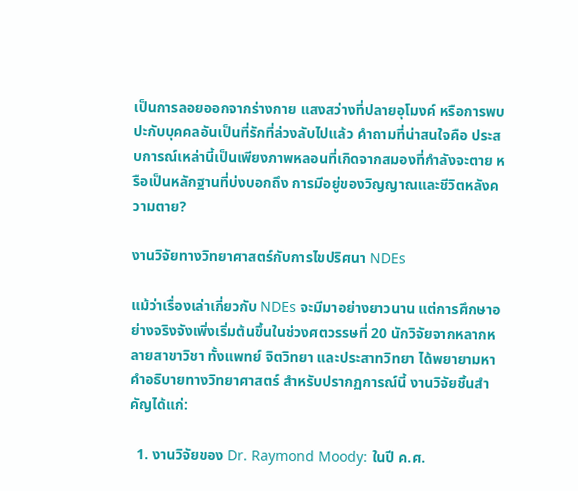เป็นการลอยออกจากร่างกาย แสงสว่างที่ปลายอุโมงค์ หรือการพบปะกับบุคคลอันเป็นที่รักที่ล่วงลับไปแล้ว คำถามที่น่าสนใจคือ ประสบการณ์เหล่านี้เป็นเพียงภาพหลอนที่เกิดจากสมองที่กำลังจะตาย หรือเป็นหลักฐานที่บ่งบอกถึง การมีอยู่ของวิญญาณและชีวิตหลังความตาย?

งานวิจัยทางวิทยาศาสตร์กับการไขปริศนา NDEs

แม้ว่าเรื่องเล่าเกี่ยวกับ NDEs จะมีมาอย่างยาวนาน แต่การศึกษาอย่างจริงจังเพิ่งเริ่มต้นขึ้นในช่วงศตวรรษที่ 20 นักวิจัยจากหลากหลายสาขาวิชา ทั้งแพทย์ จิตวิทยา และประสาทวิทยา ได้พยายามหาคำอธิบายทางวิทยาศาสตร์ สำหรับปรากฏการณ์นี้ งานวิจัยชิ้นสำคัญได้แก่:

  1. งานวิจัยของ Dr. Raymond Moody: ในปี ค.ศ.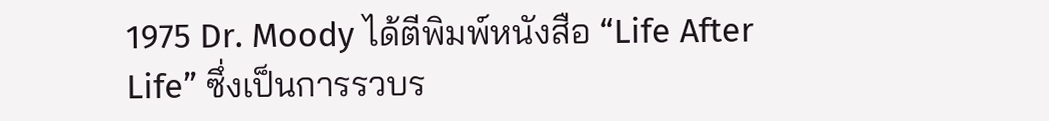1975 Dr. Moody ได้ตีพิมพ์หนังสือ “Life After Life” ซึ่งเป็นการรวบร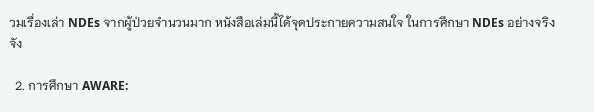วมเรื่องเล่า NDEs จากผู้ป่วยจำนวนมาก หนังสือเล่มนี้ได้จุดประกายความสนใจ ในการศึกษา NDEs อย่างจริงจัง

  2. การศึกษา AWARE: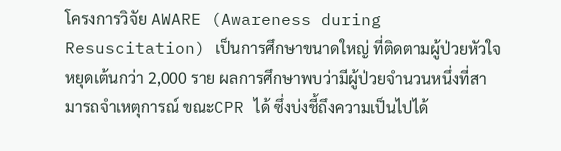โครงการวิจัย AWARE (Awareness during Resuscitation) เป็นการศึกษาขนาดใหญ่ ที่ติดตามผู้ป่วยหัวใจหยุดเต้นกว่า 2,000 ราย ผลการศึกษาพบว่ามีผู้ป่วยจำนวนหนึ่งที่สามารถจำเหตุการณ์ ขณะCPR ได้ ซึ่งบ่งชี้ถึงความเป็นไปได้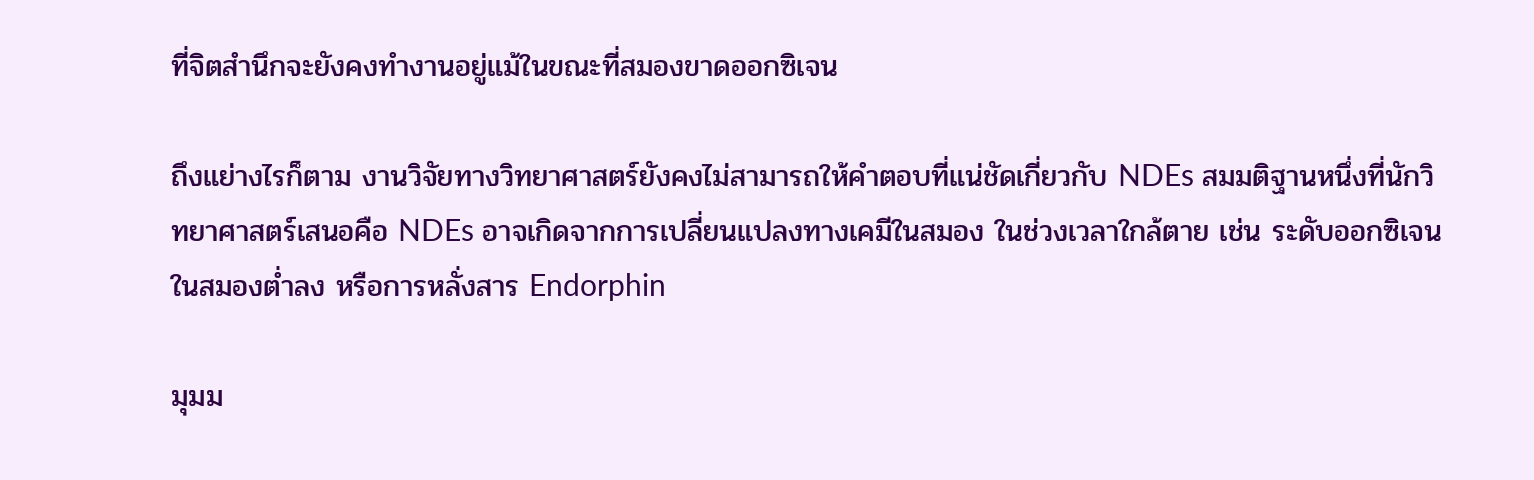ที่จิตสำนึกจะยังคงทำงานอยู่แม้ในขณะที่สมองขาดออกซิเจน

ถึงแย่างไรก็ตาม งานวิจัยทางวิทยาศาสตร์ยังคงไม่สามารถให้คำตอบที่แน่ชัดเกี่ยวกับ NDEs สมมติฐานหนึ่งที่นักวิทยาศาสตร์เสนอคือ NDEs อาจเกิดจากการเปลี่ยนแปลงทางเคมีในสมอง ในช่วงเวลาใกล้ตาย เช่น ระดับออกซิเจนในสมองต่ำลง หรือการหลั่งสาร Endorphin

มุมม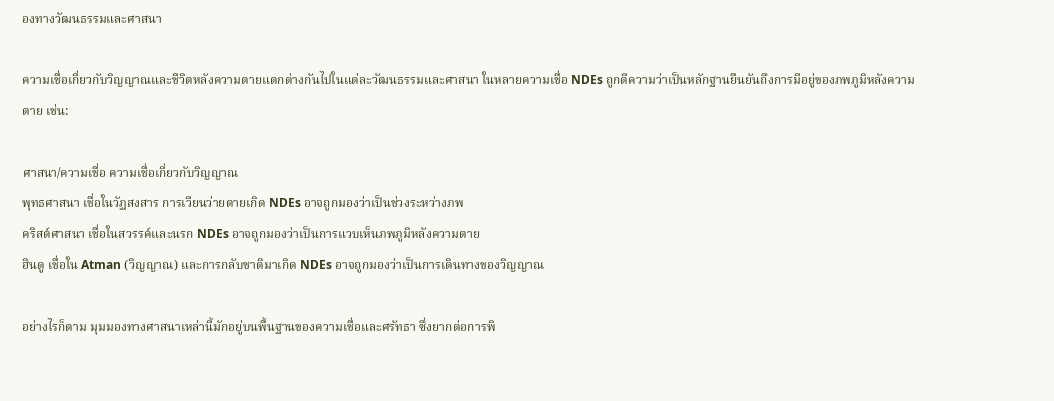องทางวัฒนธรรมและศาสนา

ความเชื่อเกี่ยวกับวิญญาณและชีวิตหลังความตายแตกต่างกันไปในแต่ละวัฒนธรรมและศาสนา ในหลายความเชื่อ NDEs ถูกตีความว่าเป็นหลักฐานยืนยันถึงการมีอยู่ของภพภูมิหลังความตาย เช่น:

ศาสนา/ความเชื่อ ความเชื่อเกี่ยวกับวิญญาณ
พุทธศาสนา เชื่อในวัฏสงสาร การเวียนว่ายตายเกิด NDEs อาจถูกมองว่าเป็นช่วงระหว่างภพ
คริสต์ศาสนา เชื่อในสวรรค์และนรก NDEs อาจถูกมองว่าเป็นการแวบเห็นภพภูมิหลังความตาย
ฮินดู เชื่อใน Atman (วิญญาณ) และการกลับชาติมาเกิด NDEs อาจถูกมองว่าเป็นการเดินทางของวิญญาณ

อย่างไรก็ตาม มุมมองทางศาสนาเหล่านี้มักอยู่บนพื้นฐานของความเชื่อและศรัทธา ซึ่งยากต่อการพิ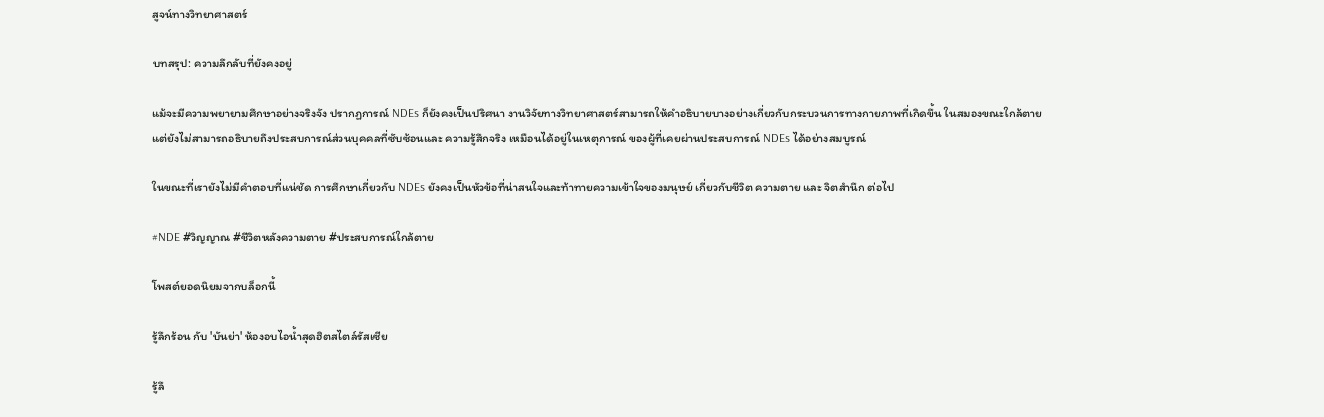สูจน์ทางวิทยาศาสตร์

บทสรุป: ความลึกลับที่ยังคงอยู่

แม้จะมีความพยายามศึกษาอย่างจริงจัง ปรากฏการณ์ NDEs ก็ยังคงเป็นปริศนา งานวิจัยทางวิทยาศาสตร์สามารถให้คำอธิบายบางอย่างเกี่ยวกับกระบวนการทางกายภาพที่เกิดขึ้น ในสมองขณะใกล้ตาย แต่ยังไม่สามารถอธิบายถึงประสบการณ์ส่วนบุคคลที่ซับซ้อนและ ความรู้สึกจริง เหมือนได้อยู่ในเหตุการณ์ ของผู้ที่เคยผ่านประสบการณ์ NDEs ได้อย่างสมบูรณ์

ในขณะที่เรายังไม่มีคำตอบที่แน่ชัด การศึกษาเกี่ยวกับ NDEs ยังคงเป็นหัวข้อที่น่าสนใจและท้าทายความเข้าใจของมนุษย์ เกี่ยวกับชีวิต ความตาย และ จิตสำนึก ต่อไป

#NDE #วิญญาณ #ชีวิตหลังความตาย #ประสบการณ์ใกล้ตาย

โพสต์ยอดนิยมจากบล็อกนี้

รู้ลึกร้อน กับ 'บันย่า' ห้องอบไอน้ำสุดฮิตสไตล์รัสเซีย

รู้ลึ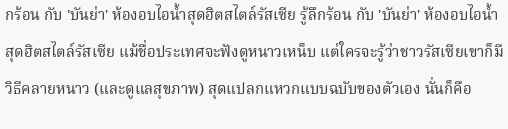กร้อน กับ 'บันย่า' ห้องอบไอน้ำสุดฮิตสไตล์รัสเซีย รู้ลึกร้อน กับ 'บันย่า' ห้องอบไอน้ำสุดฮิตสไตล์รัสเซีย แม้ชื่อประเทศจะฟังดูหนาวเหน็บ แต่ใครจะรู้ว่าชาวรัสเซียเขาก็มีวิธีคลายหนาว (และดูแลสุขภาพ) สุดแปลกแหวกแบบฉบับของตัวเอง นั่นก็คือ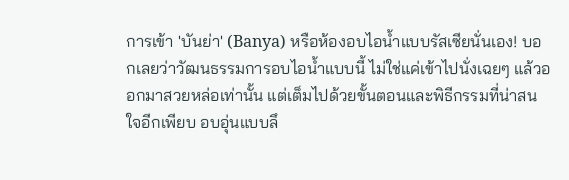การเข้า 'บันย่า' (Banya) หรือห้องอบไอน้ำแบบรัสเซียนั่นเอง! บอกเลยว่าวัฒนธรรมการอบไอน้ำแบบนี้ ไม่ใช่แค่เข้าไปนั่งเฉยๆ แล้วออกมาสวยหล่อเท่านั้น แต่เต็มไปด้วยขั้นตอนและพิธีกรรมที่น่าสนใจอีกเพียบ อบอุ่นแบบลึ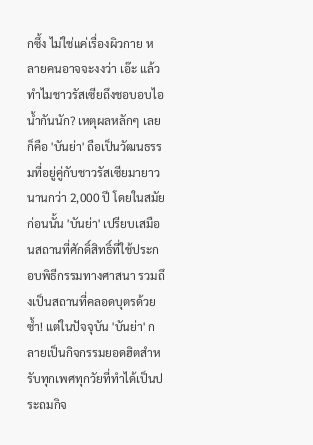กซึ้ง ไม่ใช่แค่เรื่องผิวกาย หลายคนอาจจะงงว่า เอ๊ะ แล้วทำไมชาวรัสเซียถึงชอบอบไอน้ำกันนัก? เหตุผลหลักๆ เลยก็คือ 'บันย่า' ถือเป็นวัฒนธรรมที่อยู่คู่กับชาวรัสเซียมายาวนานกว่า 2,000 ปี โดยในสมัยก่อนนั้น 'บันย่า' เปรียบเสมือนสถานที่ศักดิ์สิทธิ์ที่ใช้ประกอบพิธีกรรมทางศาสนา รวมถึงเป็นสถานที่คลอดบุตรด้วยซ้ำ! แต่ในปัจจุบัน 'บันย่า' กลายเป็นกิจกรรมยอดฮิตสำหรับทุกเพศทุกวัยที่ทำได้เป็นประถมกิจ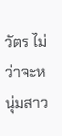วัตร ไม่ว่าจะหนุ่มสาว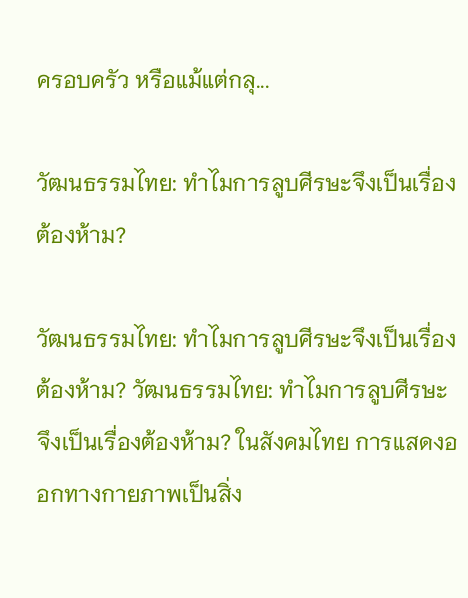ครอบครัว หรือแม้แต่กลุ...

วัฒนธรรมไทย: ทำไมการลูบศีรษะจึงเป็นเรื่องต้องห้าม?

วัฒนธรรมไทย: ทำไมการลูบศีรษะจึงเป็นเรื่องต้องห้าม? วัฒนธรรมไทย: ทำไมการลูบศีรษะจึงเป็นเรื่องต้องห้าม? ในสังคมไทย การแสดงออกทางกายภาพเป็นสิ่ง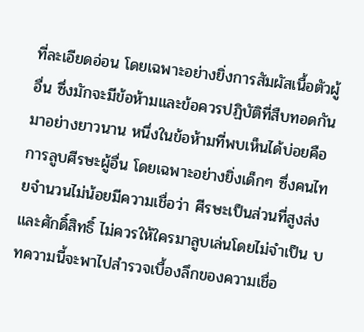ที่ละเอียดอ่อน โดยเฉพาะอย่างยิ่งการสัมผัสเนื้อตัวผู้อื่น ซึ่งมักจะมีข้อห้ามและข้อควรปฏิบัติที่สืบทอดกันมาอย่างยาวนาน หนึ่งในข้อห้ามที่พบเห็นได้บ่อยคือการลูบศีรษะผู้อื่น โดยเฉพาะอย่างยิ่งเด็กๆ ซึ่งคนไทยจำนวนไม่น้อยมีความเชื่อว่า ศีรษะเป็นส่วนที่สูงส่งและศักดิ์สิทธิ์ ไม่ควรให้ใครมาลูบเล่นโดยไม่จำเป็น บทความนี้จะพาไปสำรวจเบื้องลึกของความเชื่อ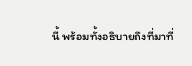นี้ พร้อมทั้งอธิบายถึงที่มาที่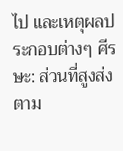ไป และเหตุผลประกอบต่างๆ ศีรษะ: ส่วนที่สูงส่งตาม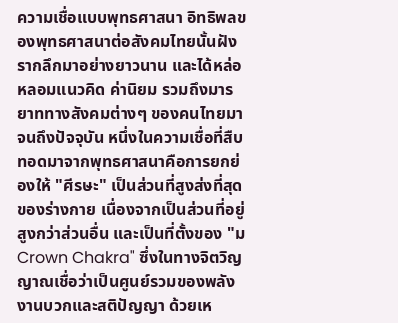ความเชื่อแบบพุทธศาสนา อิทธิพลของพุทธศาสนาต่อสังคมไทยนั้นฝังรากลึกมาอย่างยาวนาน และได้หล่อหลอมแนวคิด ค่านิยม รวมถึงมารยาททางสังคมต่างๆ ของคนไทยมาจนถึงปัจจุบัน หนึ่งในความเชื่อที่สืบทอดมาจากพุทธศาสนาคือการยกย่องให้ "ศีรษะ" เป็นส่วนที่สูงส่งที่สุดของร่างกาย เนื่องจากเป็นส่วนที่อยู่สูงกว่าส่วนอื่น และเป็นที่ตั้งของ "ม Crown Chakra" ซึ่งในทางจิตวิญญาณเชื่อว่าเป็นศูนย์รวมของพลังงานบวกและสติปัญญา ด้วยเห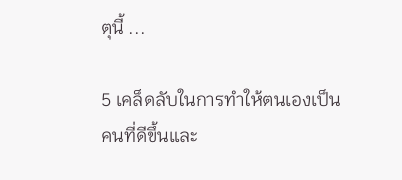ตุนี้ ...

5 เคล็ดลับในการทำให้ตนเองเป็นคนที่ดีขึ้นและ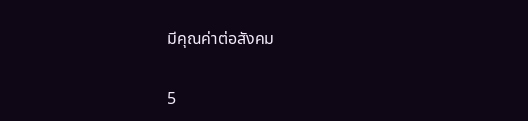มีคุณค่าต่อสังคม

5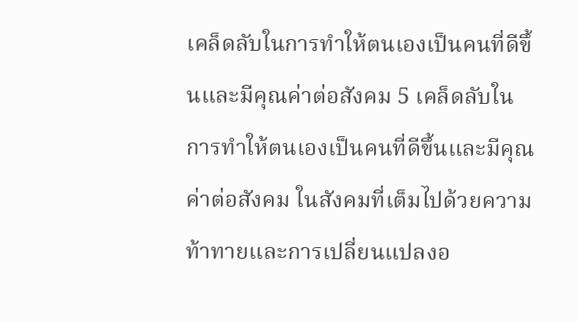เคล็ดลับในการทำให้ตนเองเป็นคนที่ดีขึ้นและมีคุณค่าต่อสังคม 5 เคล็ดลับในการทำให้ตนเองเป็นคนที่ดีขึ้นและมีคุณค่าต่อสังคม ในสังคมที่เต็มไปด้วยความท้าทายและการเปลี่ยนแปลงอ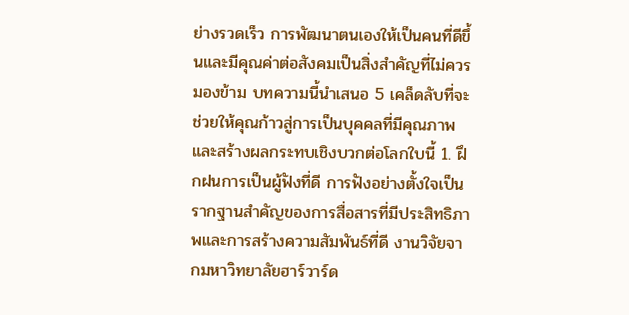ย่างรวดเร็ว การพัฒนาตนเองให้เป็นคนที่ดีขึ้นและมีคุณค่าต่อสังคมเป็นสิ่งสำคัญที่ไม่ควรมองข้าม บทความนี้นำเสนอ 5 เคล็ดลับที่จะช่วยให้คุณก้าวสู่การเป็นบุคคลที่มีคุณภาพและสร้างผลกระทบเชิงบวกต่อโลกใบนี้ 1. ฝึกฝนการเป็นผู้ฟังที่ดี การฟังอย่างตั้งใจเป็นรากฐานสำคัญของการสื่อสารที่มีประสิทธิภาพและการสร้างความสัมพันธ์ที่ดี งานวิจัยจากมหาวิทยาลัยฮาร์วาร์ด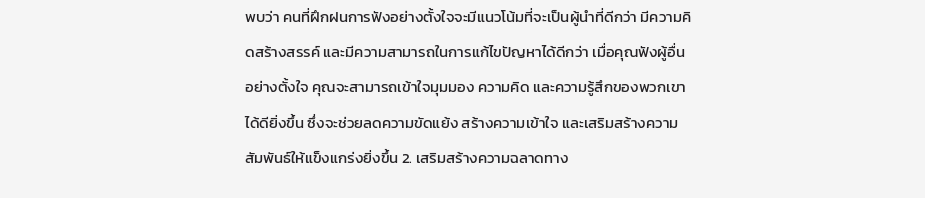พบว่า คนที่ฝึกฝนการฟังอย่างตั้งใจจะมีแนวโน้มที่จะเป็นผู้นำที่ดีกว่า มีความคิดสร้างสรรค์ และมีความสามารถในการแก้ไขปัญหาได้ดีกว่า เมื่อคุณฟังผู้อื่นอย่างตั้งใจ คุณจะสามารถเข้าใจมุมมอง ความคิด และความรู้สึกของพวกเขาได้ดียิ่งขึ้น ซึ่งจะช่วยลดความขัดแย้ง สร้างความเข้าใจ และเสริมสร้างความสัมพันธ์ให้แข็งแกร่งยิ่งขึ้น 2. เสริมสร้างความฉลาดทาง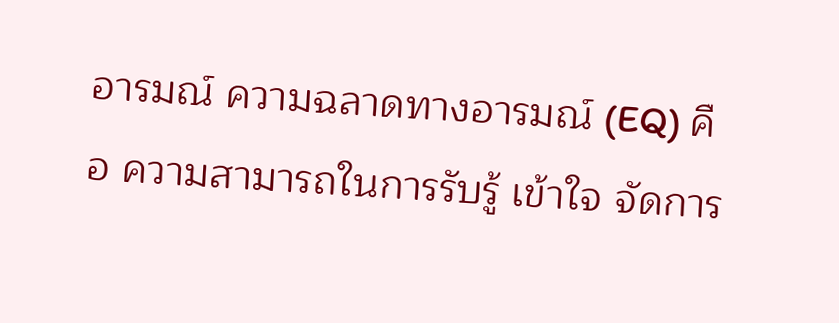อารมณ์ ความฉลาดทางอารมณ์ (EQ) คือ ความสามารถในการรับรู้ เข้าใจ จัดการ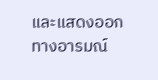และแสดงออกทางอารมณ์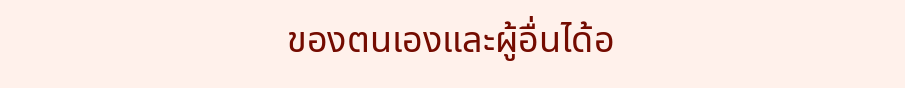ของตนเองและผู้อื่นได้อ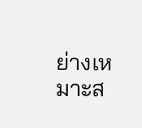ย่างเหมาะส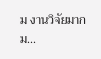ม งานวิจัยมากม...